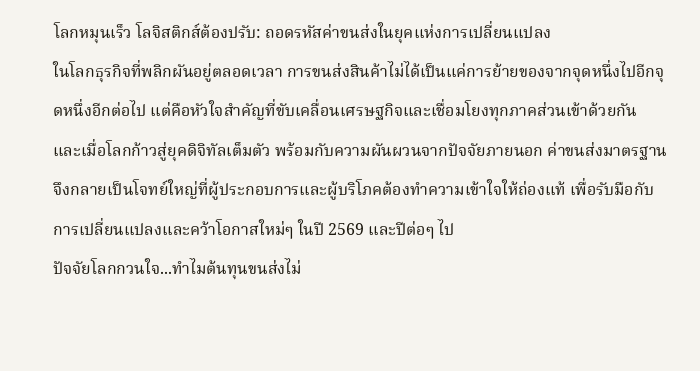โลกหมุนเร็ว โลจิสติกส์ต้องปรับ: ถอดรหัสค่าขนส่งในยุคแห่งการเปลี่ยนแปลง
ในโลกธุรกิจที่พลิกผันอยู่ตลอดเวลา การขนส่งสินค้าไม่ได้เป็นแค่การย้ายของจากจุดหนึ่งไปอีกจุดหนึ่งอีกต่อไป แต่คือหัวใจสำคัญที่ขับเคลื่อนเศรษฐกิจและเชื่อมโยงทุกภาคส่วนเข้าด้วยกัน และเมื่อโลกก้าวสู่ยุคดิจิทัลเต็มตัว พร้อมกับความผันผวนจากปัจจัยภายนอก ค่าขนส่งมาตรฐาน จึงกลายเป็นโจทย์ใหญ่ที่ผู้ประกอบการและผู้บริโภคต้องทำความเข้าใจให้ถ่องแท้ เพื่อรับมือกับการเปลี่ยนแปลงและคว้าโอกาสใหม่ๆ ในปี 2569 และปีต่อๆ ไป
ปัจจัยโลกกวนใจ...ทำไมต้นทุนขนส่งไม่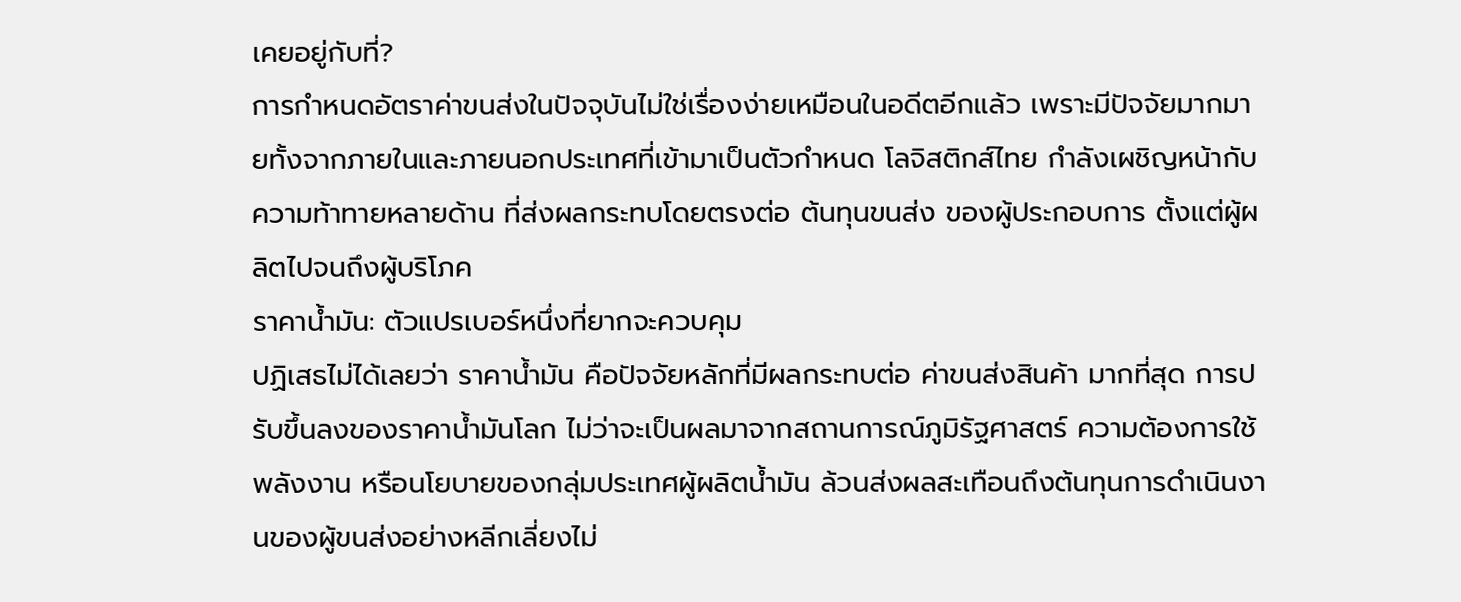เคยอยู่กับที่?
การกำหนดอัตราค่าขนส่งในปัจจุบันไม่ใช่เรื่องง่ายเหมือนในอดีตอีกแล้ว เพราะมีปัจจัยมากมายทั้งจากภายในและภายนอกประเทศที่เข้ามาเป็นตัวกำหนด โลจิสติกส์ไทย กำลังเผชิญหน้ากับความท้าทายหลายด้าน ที่ส่งผลกระทบโดยตรงต่อ ต้นทุนขนส่ง ของผู้ประกอบการ ตั้งแต่ผู้ผลิตไปจนถึงผู้บริโภค
ราคาน้ำมัน: ตัวแปรเบอร์หนึ่งที่ยากจะควบคุม
ปฏิเสธไม่ได้เลยว่า ราคาน้ำมัน คือปัจจัยหลักที่มีผลกระทบต่อ ค่าขนส่งสินค้า มากที่สุด การปรับขึ้นลงของราคาน้ำมันโลก ไม่ว่าจะเป็นผลมาจากสถานการณ์ภูมิรัฐศาสตร์ ความต้องการใช้พลังงาน หรือนโยบายของกลุ่มประเทศผู้ผลิตน้ำมัน ล้วนส่งผลสะเทือนถึงต้นทุนการดำเนินงานของผู้ขนส่งอย่างหลีกเลี่ยงไม่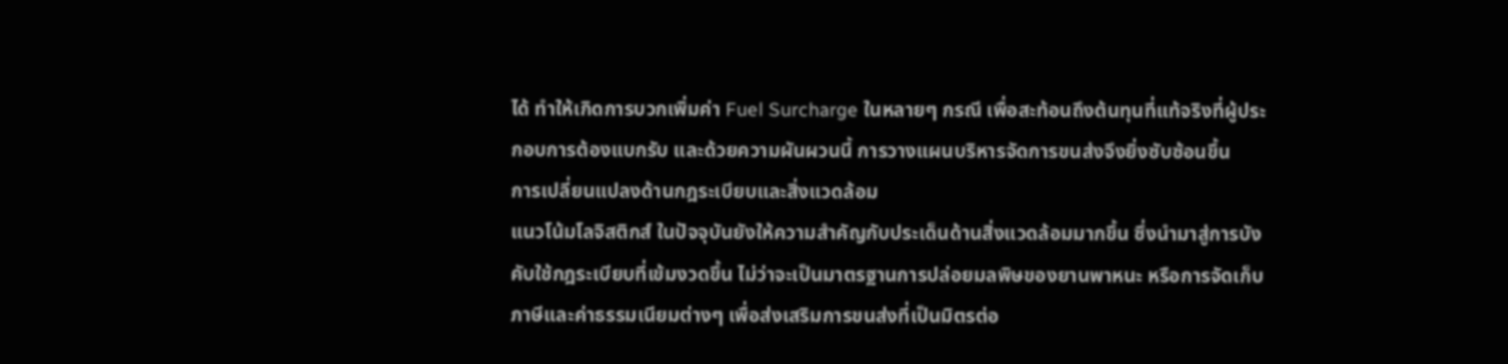ได้ ทำให้เกิดการบวกเพิ่มค่า Fuel Surcharge ในหลายๆ กรณี เพื่อสะท้อนถึงต้นทุนที่แท้จริงที่ผู้ประกอบการต้องแบกรับ และด้วยความผันผวนนี้ การวางแผนบริหารจัดการขนส่งจึงยิ่งซับซ้อนขึ้น
การเปลี่ยนแปลงด้านกฎระเบียบและสิ่งแวดล้อม
แนวโน้มโลจิสติกส์ ในปัจจุบันยังให้ความสำคัญกับประเด็นด้านสิ่งแวดล้อมมากขึ้น ซึ่งนำมาสู่การบังคับใช้กฎระเบียบที่เข้มงวดขึ้น ไม่ว่าจะเป็นมาตรฐานการปล่อยมลพิษของยานพาหนะ หรือการจัดเก็บภาษีและค่าธรรมเนียมต่างๆ เพื่อส่งเสริมการขนส่งที่เป็นมิตรต่อ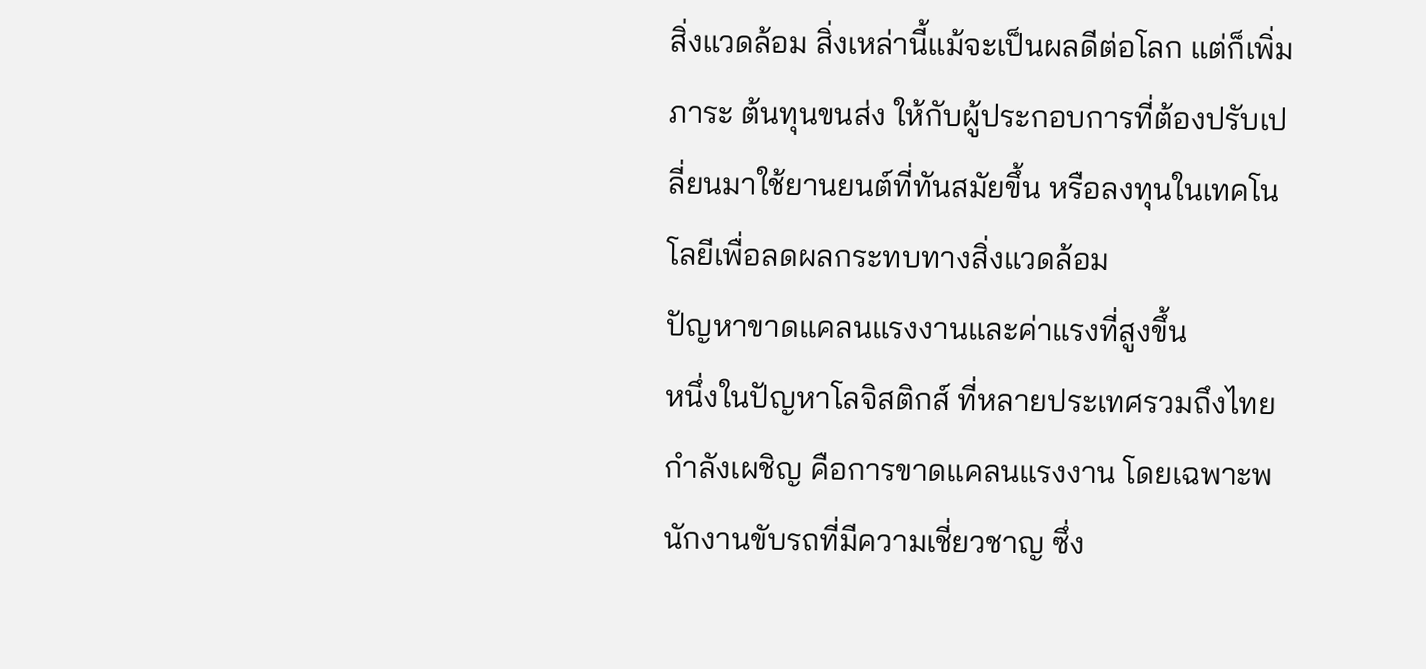สิ่งแวดล้อม สิ่งเหล่านี้แม้จะเป็นผลดีต่อโลก แต่ก็เพิ่มภาระ ต้นทุนขนส่ง ให้กับผู้ประกอบการที่ต้องปรับเปลี่ยนมาใช้ยานยนต์ที่ทันสมัยขึ้น หรือลงทุนในเทคโนโลยีเพื่อลดผลกระทบทางสิ่งแวดล้อม
ปัญหาขาดแคลนแรงงานและค่าแรงที่สูงขึ้น
หนึ่งในปัญหาโลจิสติกส์ ที่หลายประเทศรวมถึงไทยกำลังเผชิญ คือการขาดแคลนแรงงาน โดยเฉพาะพนักงานขับรถที่มีความเชี่ยวชาญ ซึ่ง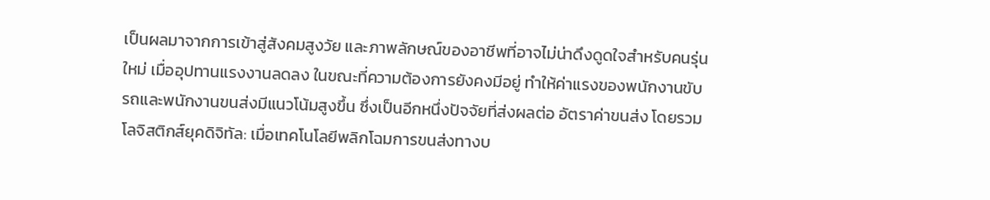เป็นผลมาจากการเข้าสู่สังคมสูงวัย และภาพลักษณ์ของอาชีพที่อาจไม่น่าดึงดูดใจสำหรับคนรุ่นใหม่ เมื่ออุปทานแรงงานลดลง ในขณะที่ความต้องการยังคงมีอยู่ ทำให้ค่าแรงของพนักงานขับรถและพนักงานขนส่งมีแนวโน้มสูงขึ้น ซึ่งเป็นอีกหนึ่งปัจจัยที่ส่งผลต่อ อัตราค่าขนส่ง โดยรวม
โลจิสติกส์ยุคดิจิทัล: เมื่อเทคโนโลยีพลิกโฉมการขนส่งทางบ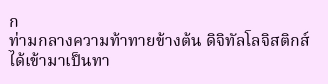ก
ท่ามกลางความท้าทายข้างต้น ดิจิทัลโลจิสติกส์ ได้เข้ามาเป็นทา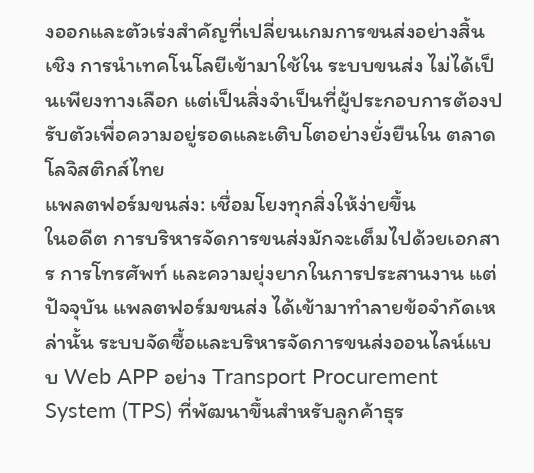งออกและตัวเร่งสำคัญที่เปลี่ยนเกมการขนส่งอย่างสิ้นเชิง การนำเทคโนโลยีเข้ามาใช้ใน ระบบขนส่ง ไม่ได้เป็นเพียงทางเลือก แต่เป็นสิ่งจำเป็นที่ผู้ประกอบการต้องปรับตัวเพื่อความอยู่รอดและเติบโตอย่างยั่งยืนใน ตลาดโลจิสติกส์ไทย
แพลตฟอร์มขนส่ง: เชื่อมโยงทุกสิ่งให้ง่ายขึ้น
ในอดีต การบริหารจัดการขนส่งมักจะเต็มไปด้วยเอกสาร การโทรศัพท์ และความยุ่งยากในการประสานงาน แต่ปัจจุบัน แพลตฟอร์มขนส่ง ได้เข้ามาทำลายข้อจำกัดเหล่านั้น ระบบจัดซื้อและบริหารจัดการขนส่งออนไลน์แบบ Web APP อย่าง Transport Procurement System (TPS) ที่พัฒนาขึ้นสำหรับลูกค้าธุร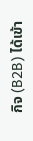กิจ (B2B) ได้เข้า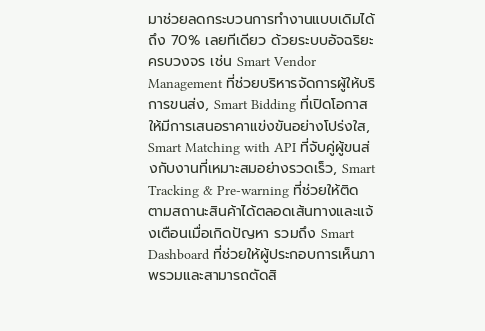มาช่วยลดกระบวนการทำงานแบบเดิมได้ถึง 70% เลยทีเดียว ด้วยระบบอัจฉริยะครบวงจร เช่น Smart Vendor Management ที่ช่วยบริหารจัดการผู้ให้บริการขนส่ง, Smart Bidding ที่เปิดโอกาสให้มีการเสนอราคาแข่งขันอย่างโปร่งใส, Smart Matching with API ที่จับคู่ผู้ขนส่งกับงานที่เหมาะสมอย่างรวดเร็ว, Smart Tracking & Pre-warning ที่ช่วยให้ติดตามสถานะสินค้าได้ตลอดเส้นทางและแจ้งเตือนเมื่อเกิดปัญหา รวมถึง Smart Dashboard ที่ช่วยให้ผู้ประกอบการเห็นภาพรวมและสามารถตัดสิ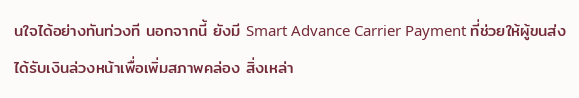นใจได้อย่างทันท่วงที นอกจากนี้ ยังมี Smart Advance Carrier Payment ที่ช่วยให้ผู้ขนส่งได้รับเงินล่วงหน้าเพื่อเพิ่มสภาพคล่อง สิ่งเหล่า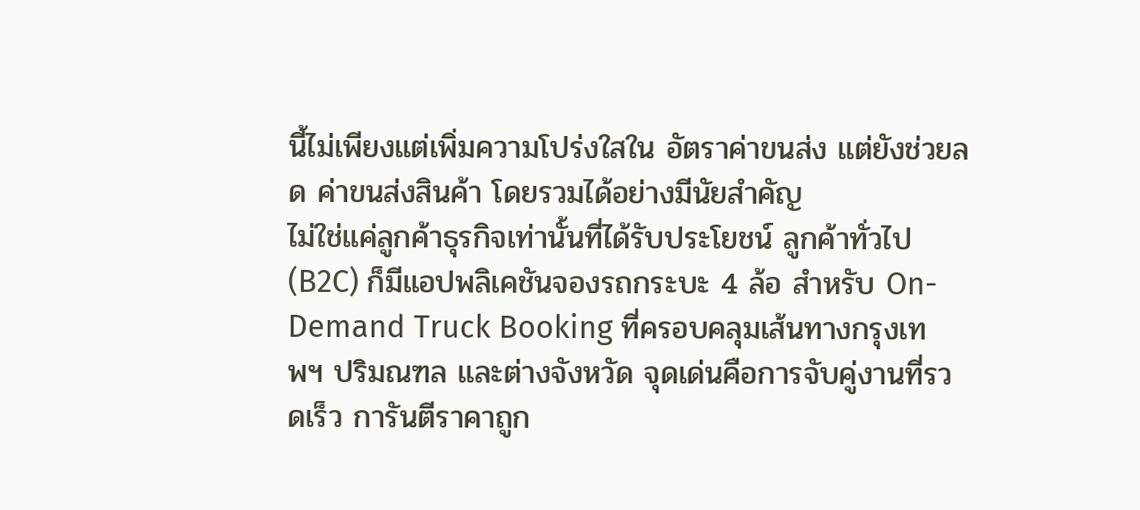นี้ไม่เพียงแต่เพิ่มความโปร่งใสใน อัตราค่าขนส่ง แต่ยังช่วยลด ค่าขนส่งสินค้า โดยรวมได้อย่างมีนัยสำคัญ
ไม่ใช่แค่ลูกค้าธุรกิจเท่านั้นที่ได้รับประโยชน์ ลูกค้าทั่วไป (B2C) ก็มีแอปพลิเคชันจองรถกระบะ 4 ล้อ สำหรับ On-Demand Truck Booking ที่ครอบคลุมเส้นทางกรุงเทพฯ ปริมณฑล และต่างจังหวัด จุดเด่นคือการจับคู่งานที่รวดเร็ว การันตีราคาถูก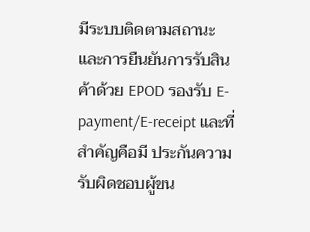มีระบบติดตามสถานะและการยืนยันการรับสินค้าด้วย EPOD รองรับ E-payment/E-receipt และที่สำคัญคือมี ประกันความรับผิดชอบผู้ขน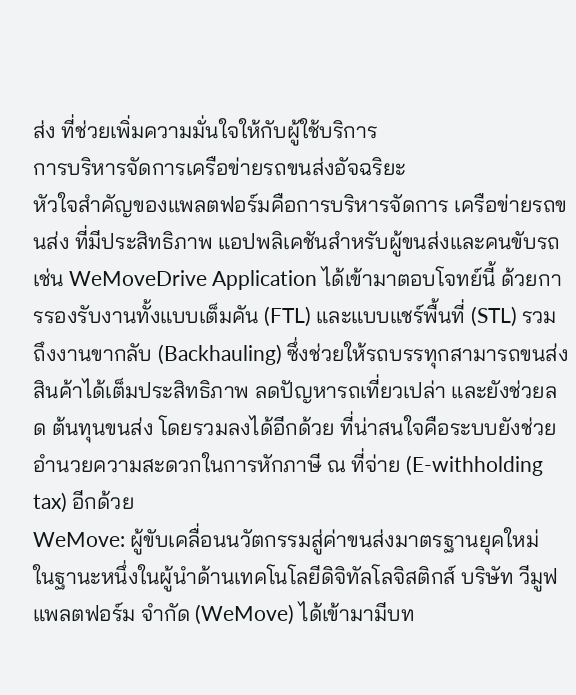ส่ง ที่ช่วยเพิ่มความมั่นใจให้กับผู้ใช้บริการ
การบริหารจัดการเครือข่ายรถขนส่งอัจฉริยะ
หัวใจสำคัญของแพลตฟอร์มคือการบริหารจัดการ เครือข่ายรถขนส่ง ที่มีประสิทธิภาพ แอปพลิเคชันสำหรับผู้ขนส่งและคนขับรถ เช่น WeMoveDrive Application ได้เข้ามาตอบโจทย์นี้ ด้วยการรองรับงานทั้งแบบเต็มคัน (FTL) และแบบแชร์พื้นที่ (STL) รวมถึงงานขากลับ (Backhauling) ซึ่งช่วยให้รถบรรทุกสามารถขนส่งสินค้าได้เต็มประสิทธิภาพ ลดปัญหารถเที่ยวเปล่า และยังช่วยลด ต้นทุนขนส่ง โดยรวมลงได้อีกด้วย ที่น่าสนใจคือระบบยังช่วยอำนวยความสะดวกในการหักภาษี ณ ที่จ่าย (E-withholding tax) อีกด้วย
WeMove: ผู้ขับเคลื่อนนวัตกรรมสู่ค่าขนส่งมาตรฐานยุคใหม่
ในฐานะหนึ่งในผู้นำด้านเทคโนโลยีดิจิทัลโลจิสติกส์ บริษัท วีมูฟ แพลตฟอร์ม จำกัด (WeMove) ได้เข้ามามีบท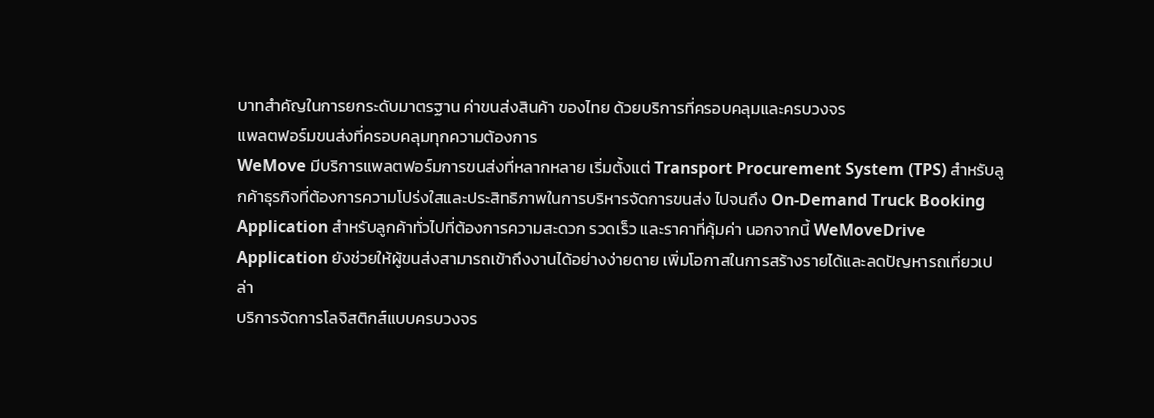บาทสำคัญในการยกระดับมาตรฐาน ค่าขนส่งสินค้า ของไทย ด้วยบริการที่ครอบคลุมและครบวงจร
แพลตฟอร์มขนส่งที่ครอบคลุมทุกความต้องการ
WeMove มีบริการแพลตฟอร์มการขนส่งที่หลากหลาย เริ่มตั้งแต่ Transport Procurement System (TPS) สำหรับลูกค้าธุรกิจที่ต้องการความโปร่งใสและประสิทธิภาพในการบริหารจัดการขนส่ง ไปจนถึง On-Demand Truck Booking Application สำหรับลูกค้าทั่วไปที่ต้องการความสะดวก รวดเร็ว และราคาที่คุ้มค่า นอกจากนี้ WeMoveDrive Application ยังช่วยให้ผู้ขนส่งสามารถเข้าถึงงานได้อย่างง่ายดาย เพิ่มโอกาสในการสร้างรายได้และลดปัญหารถเที่ยวเปล่า
บริการจัดการโลจิสติกส์แบบครบวงจร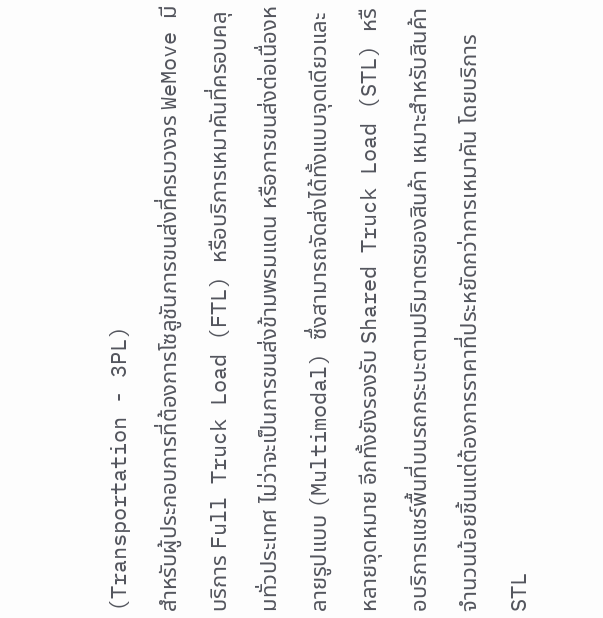(Transportation - 3PL)
สำหรับผู้ประกอบการที่ต้องการโซลูชันการขนส่งที่ครบวงจร WeMove มีบริการ Full Truck Load (FTL) หรือบริการเหมาคันที่ครอบคลุมทั่วประเทศ ไม่ว่าจะเป็นการขนส่งข้ามพรมแดน หรือการขนส่งต่อเนื่องหลายรูปแบบ (Multimodal) ซึ่งสามารถจัดส่งได้ทั้งแบบจุดเดียวและหลายจุดหมาย อีกทั้งยังรองรับ Shared Truck Load (STL) หรือบริการแชร์พื้นที่บนรถกระบะตามปริมาตรของสินค้า เหมาะสำหรับสินค้าจำนวนน้อยชิ้นแต่ต้องการราคาที่ประหยัดกว่าการเหมาคัน โดยบริการ STL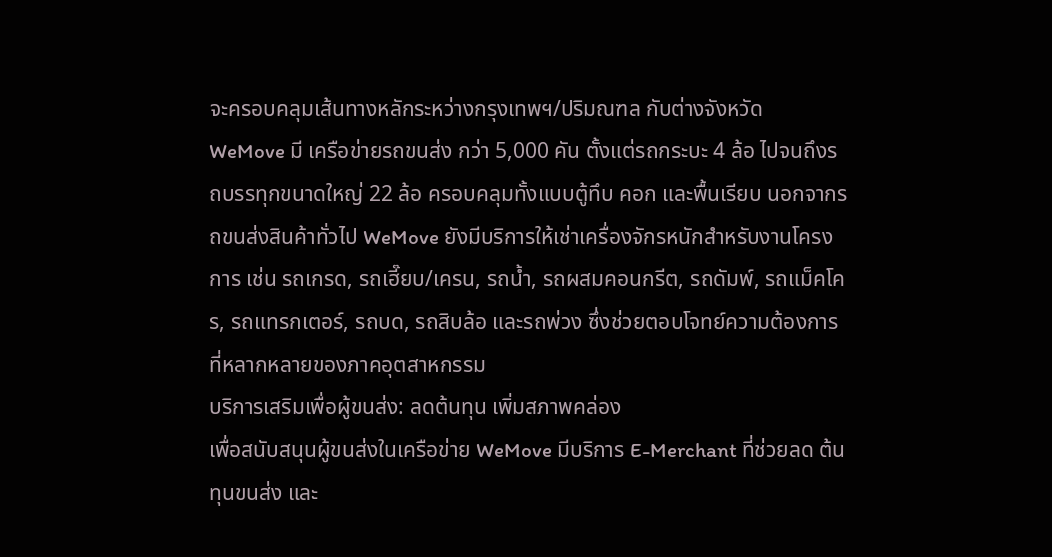จะครอบคลุมเส้นทางหลักระหว่างกรุงเทพฯ/ปริมณฑล กับต่างจังหวัด
WeMove มี เครือข่ายรถขนส่ง กว่า 5,000 คัน ตั้งแต่รถกระบะ 4 ล้อ ไปจนถึงรถบรรทุกขนาดใหญ่ 22 ล้อ ครอบคลุมทั้งแบบตู้ทึบ คอก และพื้นเรียบ นอกจากรถขนส่งสินค้าทั่วไป WeMove ยังมีบริการให้เช่าเครื่องจักรหนักสำหรับงานโครงการ เช่น รถเกรด, รถเฮี๊ยบ/เครน, รถน้ำ, รถผสมคอนกรีต, รถดัมพ์, รถแม็คโคร, รถแทรกเตอร์, รถบด, รถสิบล้อ และรถพ่วง ซึ่งช่วยตอบโจทย์ความต้องการที่หลากหลายของภาคอุตสาหกรรม
บริการเสริมเพื่อผู้ขนส่ง: ลดต้นทุน เพิ่มสภาพคล่อง
เพื่อสนับสนุนผู้ขนส่งในเครือข่าย WeMove มีบริการ E-Merchant ที่ช่วยลด ต้นทุนขนส่ง และ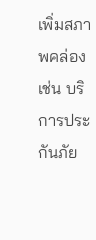เพิ่มสภาพคล่อง เช่น บริการประกันภัย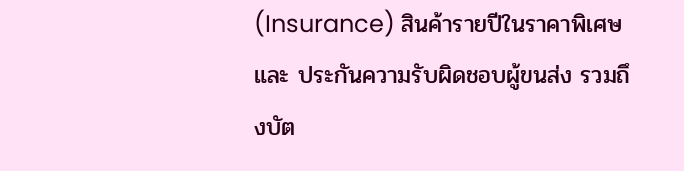(Insurance) สินค้ารายปีในราคาพิเศษ และ ประกันความรับผิดชอบผู้ขนส่ง รวมถึงบัต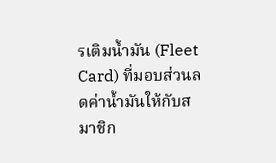รเติมน้ำมัน (Fleet Card) ที่มอบส่วนลดค่าน้ำมันให้กับสมาชิก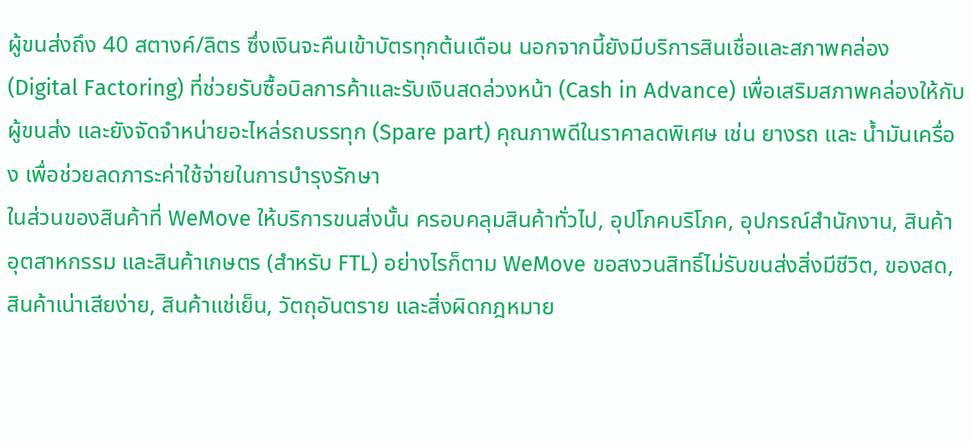ผู้ขนส่งถึง 40 สตางค์/ลิตร ซึ่งเงินจะคืนเข้าบัตรทุกต้นเดือน นอกจากนี้ยังมีบริการสินเชื่อและสภาพคล่อง (Digital Factoring) ที่ช่วยรับซื้อบิลการค้าและรับเงินสดล่วงหน้า (Cash in Advance) เพื่อเสริมสภาพคล่องให้กับผู้ขนส่ง และยังจัดจำหน่ายอะไหล่รถบรรทุก (Spare part) คุณภาพดีในราคาลดพิเศษ เช่น ยางรถ และ น้ำมันเครื่อง เพื่อช่วยลดภาระค่าใช้จ่ายในการบำรุงรักษา
ในส่วนของสินค้าที่ WeMove ให้บริการขนส่งนั้น ครอบคลุมสินค้าทั่วไป, อุปโภคบริโภค, อุปกรณ์สำนักงาน, สินค้าอุตสาหกรรม และสินค้าเกษตร (สำหรับ FTL) อย่างไรก็ตาม WeMove ขอสงวนสิทธิ์ไม่รับขนส่งสิ่งมีชีวิต, ของสด, สินค้าเน่าเสียง่าย, สินค้าแช่เย็น, วัตถุอันตราย และสิ่งผิดกฎหมาย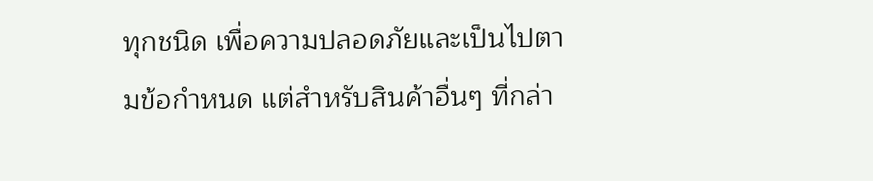ทุกชนิด เพื่อความปลอดภัยและเป็นไปตามข้อกำหนด แต่สำหรับสินค้าอื่นๆ ที่กล่า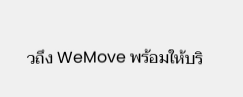วถึง WeMove พร้อมให้บริ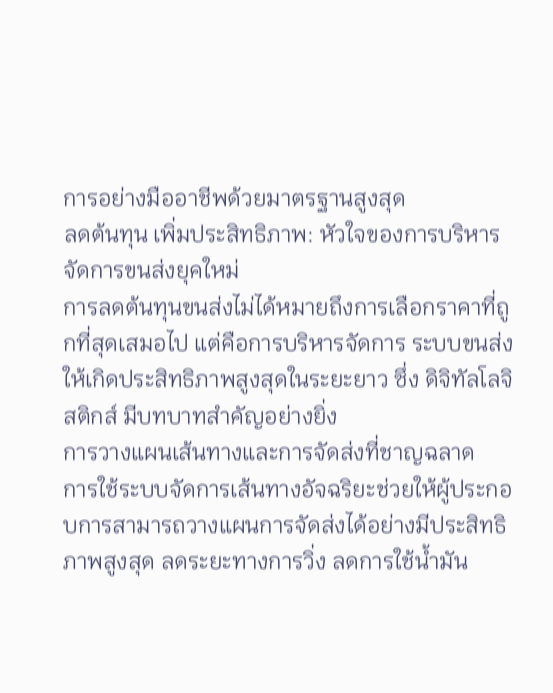การอย่างมืออาชีพด้วยมาตรฐานสูงสุด
ลดต้นทุน เพิ่มประสิทธิภาพ: หัวใจของการบริหารจัดการขนส่งยุคใหม่
การลดต้นทุนขนส่งไม่ได้หมายถึงการเลือกราคาที่ถูกที่สุดเสมอไป แต่คือการบริหารจัดการ ระบบขนส่ง ให้เกิดประสิทธิภาพสูงสุดในระยะยาว ซึ่ง ดิจิทัลโลจิสติกส์ มีบทบาทสำคัญอย่างยิ่ง
การวางแผนเส้นทางและการจัดส่งที่ชาญฉลาด
การใช้ระบบจัดการเส้นทางอัจฉริยะช่วยให้ผู้ประกอบการสามารถวางแผนการจัดส่งได้อย่างมีประสิทธิภาพสูงสุด ลดระยะทางการวิ่ง ลดการใช้น้ำมัน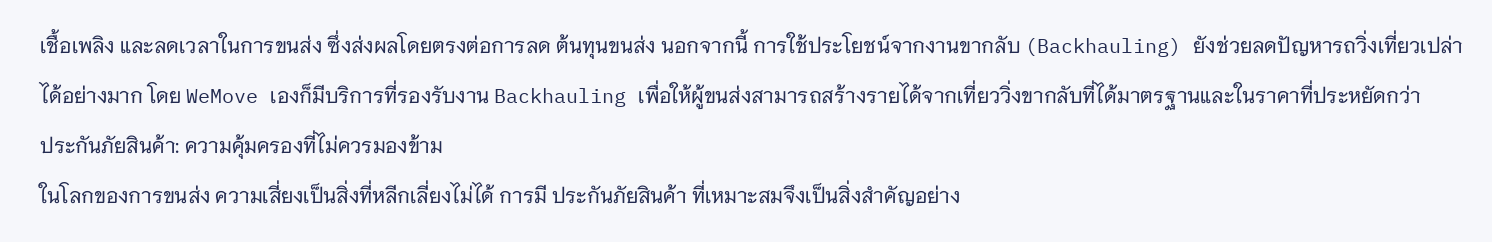เชื้อเพลิง และลดเวลาในการขนส่ง ซึ่งส่งผลโดยตรงต่อการลด ต้นทุนขนส่ง นอกจากนี้ การใช้ประโยชน์จากงานขากลับ (Backhauling) ยังช่วยลดปัญหารถวิ่งเที่ยวเปล่าได้อย่างมาก โดย WeMove เองก็มีบริการที่รองรับงาน Backhauling เพื่อให้ผู้ขนส่งสามารถสร้างรายได้จากเที่ยววิ่งขากลับที่ได้มาตรฐานและในราคาที่ประหยัดกว่า
ประกันภัยสินค้า: ความคุ้มครองที่ไม่ควรมองข้าม
ในโลกของการขนส่ง ความเสี่ยงเป็นสิ่งที่หลีกเลี่ยงไม่ได้ การมี ประกันภัยสินค้า ที่เหมาะสมจึงเป็นสิ่งสำคัญอย่าง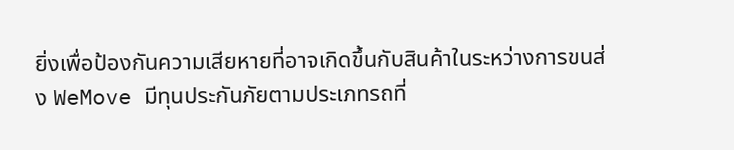ยิ่งเพื่อป้องกันความเสียหายที่อาจเกิดขึ้นกับสินค้าในระหว่างการขนส่ง WeMove มีทุนประกันภัยตามประเภทรถที่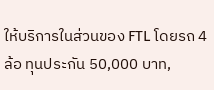ให้บริการในส่วนของ FTL โดยรถ 4 ล้อ ทุนประกัน 50,000 บาท,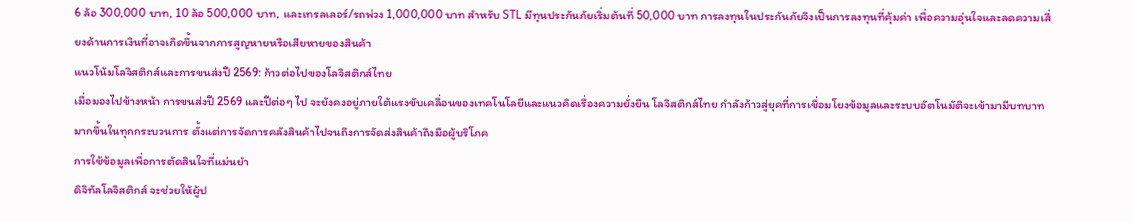6 ล้อ 300,000 บาท, 10 ล้อ 500,000 บาท, และเทรลเลอร์/รถพ่วง 1,000,000 บาท สำหรับ STL มีทุนประกันภัยเริ่มต้นที่ 50,000 บาท การลงทุนในประกันภัยจึงเป็นการลงทุนที่คุ้มค่า เพื่อความอุ่นใจและลดความเสี่ยงด้านการเงินที่อาจเกิดขึ้นจากการสูญหายหรือเสียหายของสินค้า
แนวโน้มโลจิสติกส์และการขนส่งปี 2569: ก้าวต่อไปของโลจิสติกส์ไทย
เมื่อมองไปข้างหน้า การขนส่งปี 2569 และปีต่อๆ ไป จะยังคงอยู่ภายใต้แรงขับเคลื่อนของเทคโนโลยีและแนวคิดเรื่องความยั่งยืน โลจิสติกส์ไทย กำลังก้าวสู่ยุคที่การเชื่อมโยงข้อมูลและระบบอัตโนมัติจะเข้ามามีบทบาทมากขึ้นในทุกกระบวนการ ตั้งแต่การจัดการคลังสินค้าไปจนถึงการจัดส่งสินค้าถึงมือผู้บริโภค
การใช้ข้อมูลเพื่อการตัดสินใจที่แม่นยำ
ดิจิทัลโลจิสติกส์ จะช่วยให้ผู้ป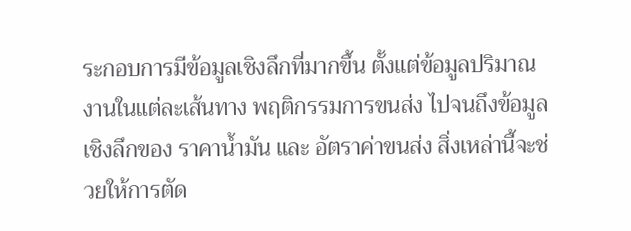ระกอบการมีข้อมูลเชิงลึกที่มากขึ้น ตั้งแต่ข้อมูลปริมาณงานในแต่ละเส้นทาง พฤติกรรมการขนส่ง ไปจนถึงข้อมูลเชิงลึกของ ราคาน้ำมัน และ อัตราค่าขนส่ง สิ่งเหล่านี้จะช่วยให้การตัด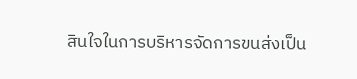สินใจในการบริหารจัดการขนส่งเป็น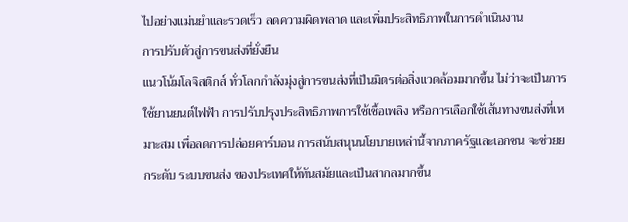ไปอย่างแม่นยำและรวดเร็ว ลดความผิดพลาด และเพิ่มประสิทธิภาพในการดำเนินงาน
การปรับตัวสู่การขนส่งที่ยั่งยืน
แนวโน้มโลจิสติกส์ ทั่วโลกกำลังมุ่งสู่การขนส่งที่เป็นมิตรต่อสิ่งแวดล้อมมากขึ้น ไม่ว่าจะเป็นการใช้ยานยนต์ไฟฟ้า การปรับปรุงประสิทธิภาพการใช้เชื้อเพลิง หรือการเลือกใช้เส้นทางขนส่งที่เหมาะสม เพื่อลดการปล่อยคาร์บอน การสนับสนุนนโยบายเหล่านี้จากภาครัฐและเอกชน จะช่วยยกระดับ ระบบขนส่ง ของประเทศให้ทันสมัยและเป็นสากลมากขึ้น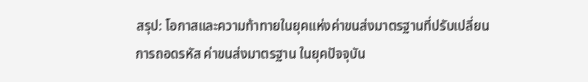สรุป: โอกาสและความท้าทายในยุคแห่งค่าขนส่งมาตรฐานที่ปรับเปลี่ยน
การถอดรหัส ค่าขนส่งมาตรฐาน ในยุคปัจจุบัน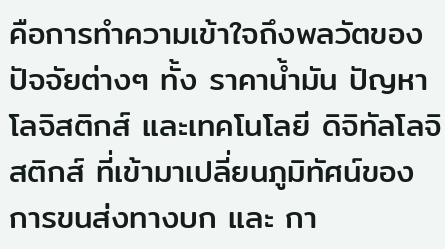คือการทำความเข้าใจถึงพลวัตของปัจจัยต่างๆ ทั้ง ราคาน้ำมัน ปัญหาโลจิสติกส์ และเทคโนโลยี ดิจิทัลโลจิสติกส์ ที่เข้ามาเปลี่ยนภูมิทัศน์ของ การขนส่งทางบก และ กา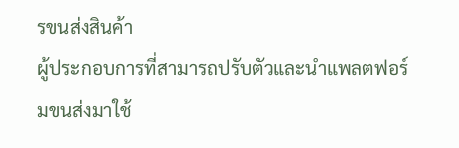รขนส่งสินค้า
ผู้ประกอบการที่สามารถปรับตัวและนำแพลตฟอร์มขนส่งมาใช้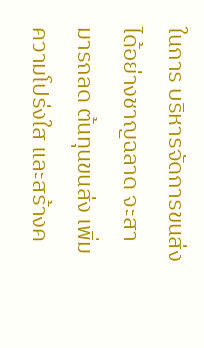ในการ บริหารจัดการขนส่ง ได้อย่างชาญฉลาด จะสามารถลด ต้นทุนขนส่ง เพิ่มความโปร่งใส และสร้างค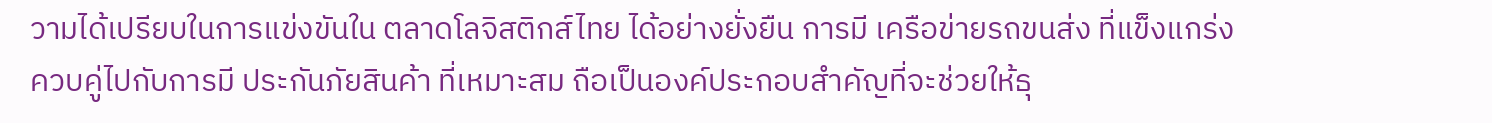วามได้เปรียบในการแข่งขันใน ตลาดโลจิสติกส์ไทย ได้อย่างยั่งยืน การมี เครือข่ายรถขนส่ง ที่แข็งแกร่ง ควบคู่ไปกับการมี ประกันภัยสินค้า ที่เหมาะสม ถือเป็นองค์ประกอบสำคัญที่จะช่วยให้ธุ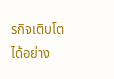รกิจเติบโตได้อย่าง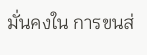มั่นคงใน การขนส่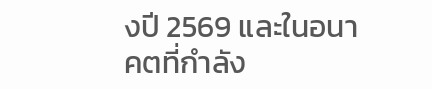งปี 2569 และในอนาคตที่กำลัง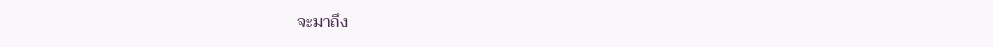จะมาถึง